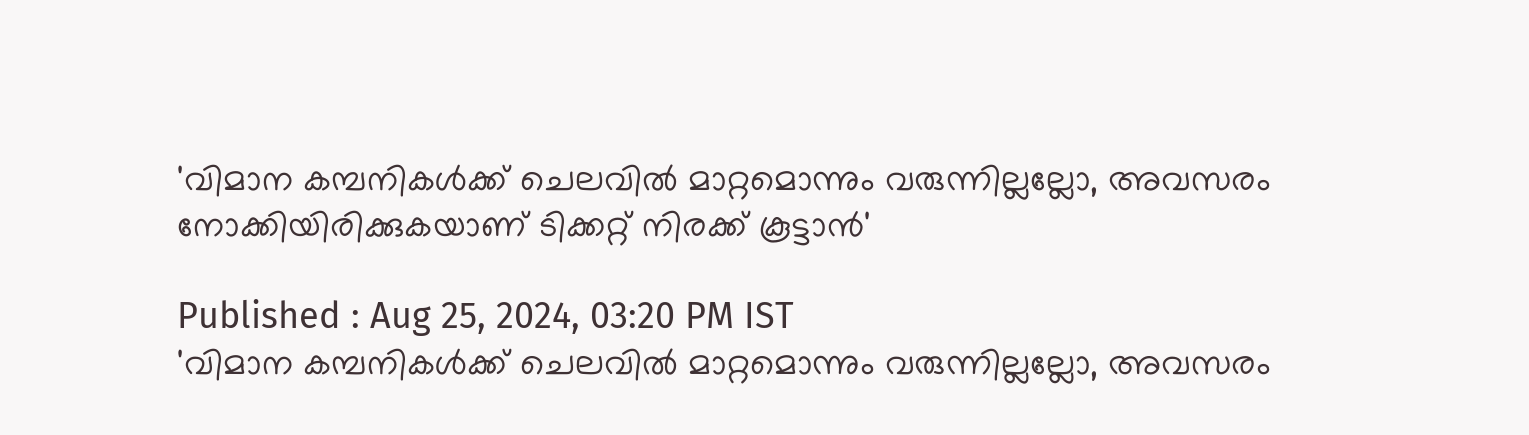'വിമാന കമ്പനികൾക്ക് ചെലവിൽ മാറ്റമൊന്നും വരുന്നില്ലല്ലോ, അവസരം നോക്കിയിരിക്കുകയാണ് ടിക്കറ്റ് നിരക്ക് കൂട്ടാൻ'

Published : Aug 25, 2024, 03:20 PM IST
'വിമാന കമ്പനികൾക്ക് ചെലവിൽ മാറ്റമൊന്നും വരുന്നില്ലല്ലോ, അവസരം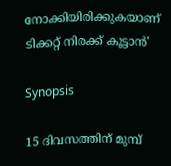നോക്കിയിരിക്കുകയാണ് ടിക്കറ്റ് നിരക്ക് കൂട്ടാൻ'

Synopsis

15 ദിവസത്തിന് മുമ്പ്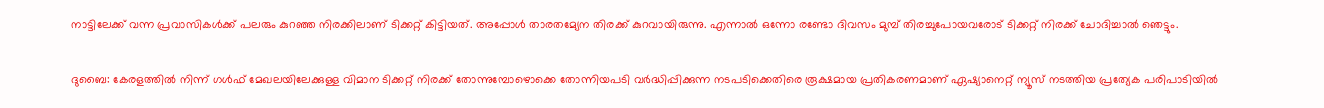നാട്ടിലേക്ക് വന്ന പ്രവാസികൾക്ക് പലരും കുറഞ്ഞ നിരക്കിലാണ് ടിക്കറ്റ് കിട്ടിയത്. അപ്പോൾ താരതമ്യേന തിരക്ക് കുറവായിരുന്നു. എന്നാൽ ഒന്നോ രണ്ടോ ദിവസം മുമ്പ് തിരച്ചുപോയവരോട് ടിക്കറ്റ് നിരക്ക് ചോദിച്ചാൽ ഞെട്ടും.

ദുബൈ: കേരളത്തിൽ നിന്ന് ഗ‌ൾഫ് മേഖലയിലേക്കുള്ള വിമാന ടിക്കറ്റ് നിരക്ക് തോന്നുമ്പോഴൊക്കെ തോന്നിയപടി വർദ്ധിപ്പിക്കുന്ന നടപടിക്കെതിരെ രൂക്ഷമായ പ്രതികരണമാണ് ഏഷ്യാനെറ്റ് ന്യൂസ് നടത്തിയ പ്രത്യേക പരിപാടിയിൽ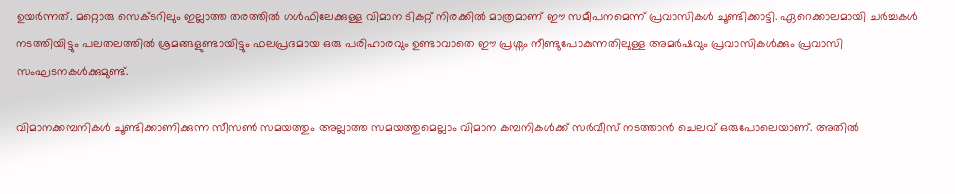ഉയർന്നത്. മറ്റൊരു സെക്ടറിലും ഇല്ലാത്ത തരത്തിൽ ഗൾഫിലേക്കുള്ള വിമാന ടികറ്റ് നിരക്കിൽ മാത്രമാണ് ഈ സമീപനമെന്ന് പ്രവാസികൾ ചൂണ്ടിക്കാട്ടി. ഏറെക്കാലമായി ചർച്ചകൾ നടത്തിയിട്ടും പലതലത്തിൽ ശ്രമങ്ങളുണ്ടായിട്ടും ഫലപ്രദമായ ഒരു പരിഹാരവും ഉണ്ടാവാതെ ഈ പ്രശ്നം നീണ്ടുപോകുന്നതിലുള്ള അമർഷവും പ്രവാസികൾക്കും പ്രവാസി സംഘടനകൾക്കുമുണ്ട്.

വിമാനക്കമ്പനികൾ ചൂണ്ടിക്കാണിക്കുന്ന സീസൺ സമയത്തും അല്ലാത്ത സമയത്തുമെല്ലാം വിമാന കമ്പനികൾക്ക് സ‍ർവീസ് നടത്താൻ ചെലവ് ഒരുപോലെയാണ്. അതിൽ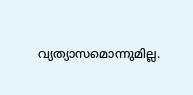വ്യത്യാസമൊന്നുമില്ല.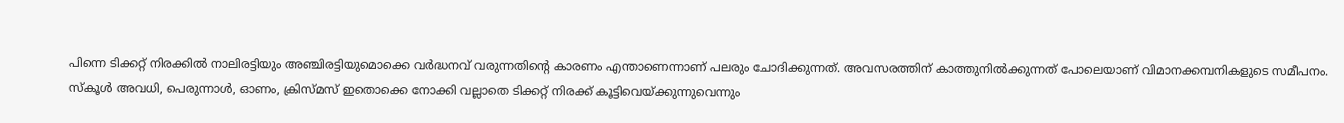പിന്നെ ടിക്കറ്റ് നിരക്കിൽ നാലിരട്ടിയും അഞ്ചിരട്ടിയുമൊക്കെ വ‍ർദ്ധനവ് വരുന്നതിന്റെ കാരണം എന്താണെന്നാണ് പലരും ചോദിക്കുന്നത്. അവസരത്തിന് കാത്തുനിൽക്കുന്നത് പോലെയാണ് വിമാനക്കമ്പനികളുടെ സമീപനം. സ്കൂൾ അവധി, പെരുന്നാൾ, ഓണം, ക്രിസ്മസ് ഇതൊക്കെ നോക്കി വല്ലാതെ ടിക്കറ്റ് നിരക്ക് കൂട്ടിവെയ്ക്കുന്നുവെന്നും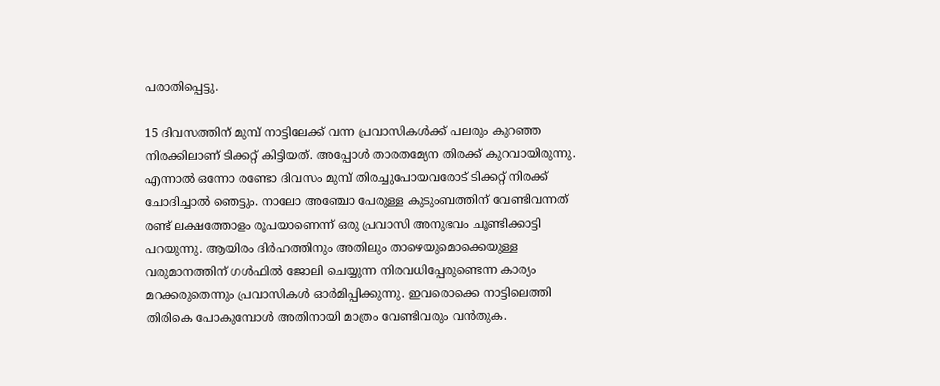പരാതിപ്പെട്ടു.

15 ദിവസത്തിന് മുമ്പ് നാട്ടിലേക്ക് വന്ന പ്രവാസികൾക്ക് പലരും കുറഞ്ഞ നിരക്കിലാണ് ടിക്കറ്റ് കിട്ടിയത്. അപ്പോൾ താരതമ്യേന തിരക്ക് കുറവായിരുന്നു. എന്നാൽ ഒന്നോ രണ്ടോ ദിവസം മുമ്പ് തിരച്ചുപോയവരോട് ടിക്കറ്റ് നിരക്ക് ചോദിച്ചാൽ ഞെട്ടും. നാലോ അഞ്ചോ പേരുള്ള കുടുംബത്തിന് വേണ്ടിവന്നത് രണ്ട് ലക്ഷത്തോളം രൂപയാണെന്ന് ഒരു പ്രവാസി അനുഭവം ചൂണ്ടിക്കാട്ടി പറയുന്നു. ആയിരം ദിർഹത്തിനും അതിലും താഴെയുമൊക്കെയുള്ള വരുമാനത്തിന് ഗ‌ൾഫിൽ ജോലി ചെയ്യുന്ന നിരവധിപ്പേരുണ്ടെന്ന കാര്യം മറക്കരുതെന്നും പ്രവാസികൾ ഓർമിപ്പിക്കുന്നു. ഇവരൊക്കെ നാട്ടിലെത്തി തിരികെ പോകുമ്പോൾ അതിനായി മാത്രം വേണ്ടിവരും വൻതുക.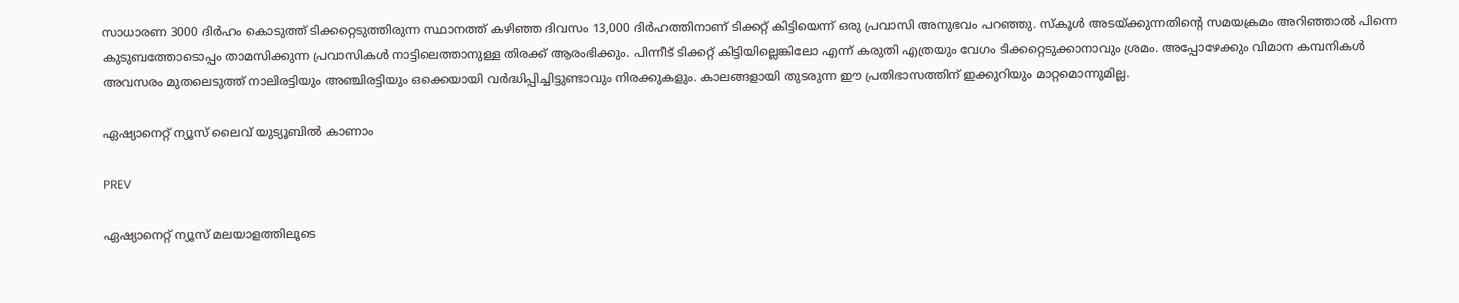സാധാരണ 3000 ദിർഹം കൊടുത്ത് ടിക്കറ്റെടുത്തിരുന്ന സ്ഥാനത്ത് കഴി‌ഞ്ഞ ദിവസം 13,000 ദിർഹത്തിനാണ് ടിക്കറ്റ് കിട്ടിയെന്ന് ഒരു പ്രവാസി അനുഭവം പറഞ്ഞു. സ്കൂൾ അടയ്ക്കുന്നതിന്റെ സമയക്രമം അറിഞ്ഞാൽ പിന്നെ കുടുബത്തോടൊപ്പം താമസിക്കുന്ന പ്രവാസികൾ നാട്ടിലെത്താനുള്ള തിരക്ക് ആരംഭിക്കും. പിന്നീട് ടിക്കറ്റ് കിട്ടിയില്ലെങ്കിലോ എന്ന് കരുതി എത്രയും വേഗം ടിക്കറ്റെടുക്കാനാവും ശ്രമം. അപ്പോഴേക്കും വിമാന കമ്പനികൾ അവസരം മുതലെടുത്ത് നാലിരട്ടിയും അഞ്ചിരട്ടിയും ഒക്കെയായി വർദ്ധിപ്പിച്ചിട്ടുണ്ടാവും നിരക്കുകളും. കാലങ്ങളായി തുടരുന്ന ഈ പ്രതിഭാസത്തിന് ഇക്കുറിയും മാറ്റമൊന്നുമില്ല.

ഏഷ്യാനെറ്റ് ന്യൂസ് ലൈവ് യുട്യൂബിൽ കാണാം

PREV

ഏഷ്യാനെറ്റ് ന്യൂസ് മലയാളത്തിലൂടെ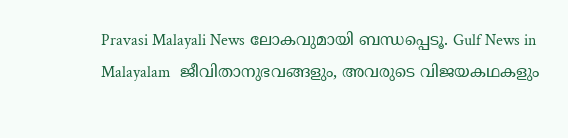Pravasi Malayali News ലോകവുമായി ബന്ധപ്പെടൂ. Gulf News in Malayalam  ജീവിതാനുഭവങ്ങളും, അവരുടെ വിജയകഥകളും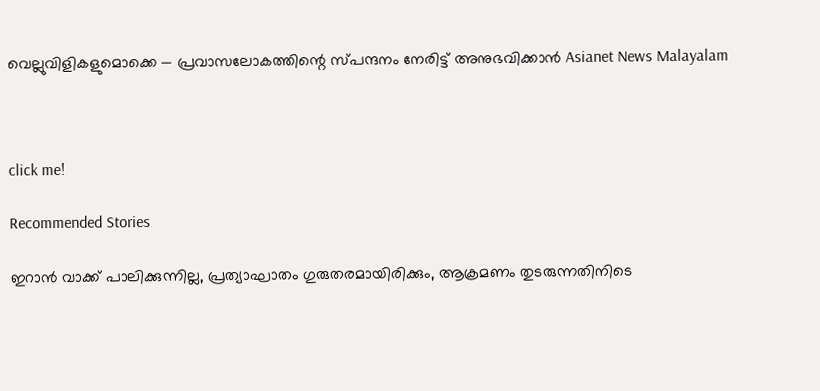വെല്ലുവിളികളുമൊക്കെ — പ്രവാസലോകത്തിന്റെ സ്പന്ദനം നേരിട്ട് അനുഭവിക്കാൻ Asianet News Malayalam



click me!

Recommended Stories

ഇറാൻ വാക്ക് പാലിക്കുന്നില്ല, പ്രത്യാഘാതം ഗുരുതരമായിരിക്കും, ആക്രമണം തുടരുന്നതിനിടെ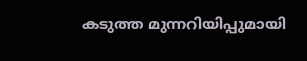കടുത്ത മുന്നറിയിപ്പുമായി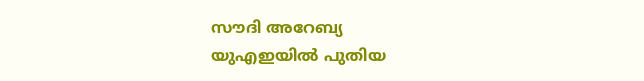സൗദി അറേബ്യ
യുഎഇയിൽ പുതിയ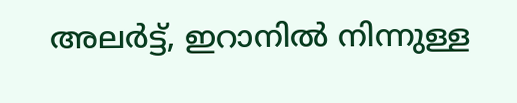അലർട്ട്, ഇറാനിൽ നിന്നുള്ള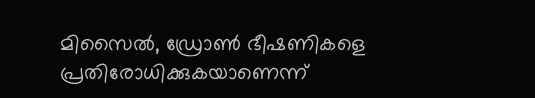മിസൈൽ, ഡ്രോൺ ഭീഷണികളെ പ്രതിരോധിക്കുകയാണെന്ന്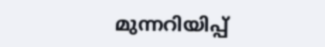മുന്നറിയിപ്പ്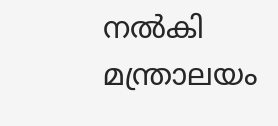നൽകി മന്ത്രാലയം